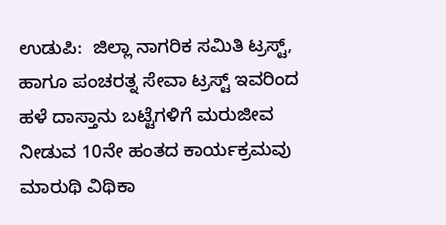ಉಡುಪಿ:  ಜಿಲ್ಲಾ ನಾಗರಿಕ ಸಮಿತಿ ಟ್ರಸ್ಟ್, ಹಾಗೂ ಪಂಚರತ್ನ ಸೇವಾ ಟ್ರಸ್ಟ್ ಇವರಿಂದ  ಹಳೆ ದಾಸ್ತಾನು ಬಟ್ಟೆಗಳಿಗೆ ಮರುಜೀವ ನೀಡುವ 10ನೇ ಹಂತದ ಕಾರ್ಯಕ್ರಮವು ಮಾರುಥಿ ವಿಥಿಕಾ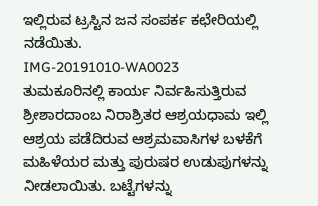ಇಲ್ಲಿರುವ ಟ್ರಸ್ಟಿನ ಜನ ಸಂಪರ್ಕ ಕಛೇರಿಯಲ್ಲಿ ನಡೆಯಿತು.
IMG-20191010-WA0023
ತುಮಕೂರಿನಲ್ಲಿ ಕಾರ್ಯ ನಿರ್ವಹಿಸುತ್ತಿರುವ ಶ್ರೀಶಾರದಾಂಬ ನಿರಾಶ್ರಿತರ ಆಶ್ರಯಧಾಮ ಇಲ್ಲಿ ಆಶ್ರಯ ಪಡೆದಿರುವ ಆಶ್ರಮವಾಸಿಗಳ ಬಳಕೆಗೆ ಮಹಿಳೆಯರ ಮತ್ತು ಪುರುಷರ ಉಡುಪುಗಳನ್ನು ನೀಡಲಾಯಿತು. ಬಟ್ಟೆಗಳನ್ನು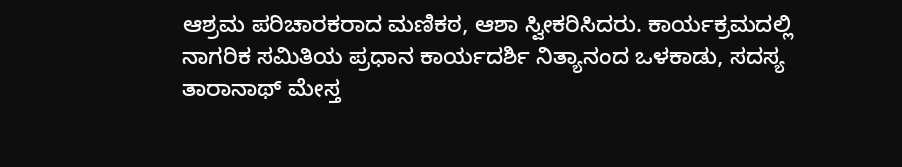ಆಶ್ರಮ ಪರಿಚಾರಕರಾದ ಮಣಿಕಠ, ಆಶಾ ಸ್ವೀಕರಿಸಿದರು. ಕಾರ್ಯಕ್ರಮದಲ್ಲಿ ನಾಗರಿಕ ಸಮಿತಿಯ ಪ್ರಧಾನ ಕಾರ್ಯದರ್ಶಿ ನಿತ್ಯಾನಂದ ಒಳಕಾಡು, ಸದಸ್ಯ ತಾರಾನಾಥ್ ಮೇಸ್ತ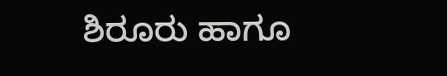ಶಿರೂರು ಹಾಗೂ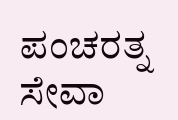ಪಂಚರತ್ನ ಸೇವಾ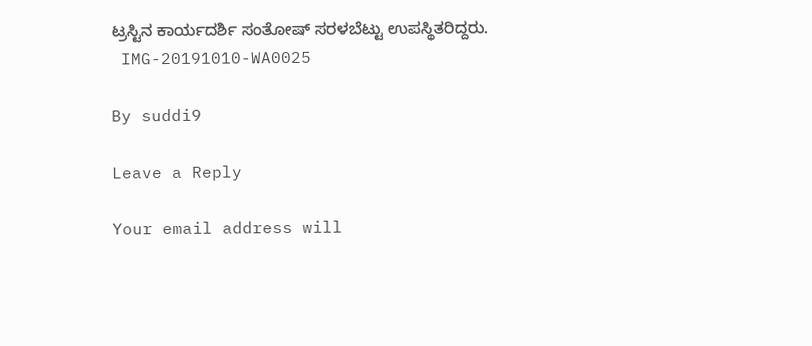ಟ್ರಸ್ಟಿನ ಕಾರ್ಯದರ್ಶಿ ಸಂತೋಷ್ ಸರಳಬೆಟ್ಟು ಉಪಸ್ಥಿತರಿದ್ದರು.
 IMG-20191010-WA0025

By suddi9

Leave a Reply

Your email address will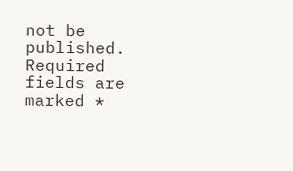not be published. Required fields are marked *